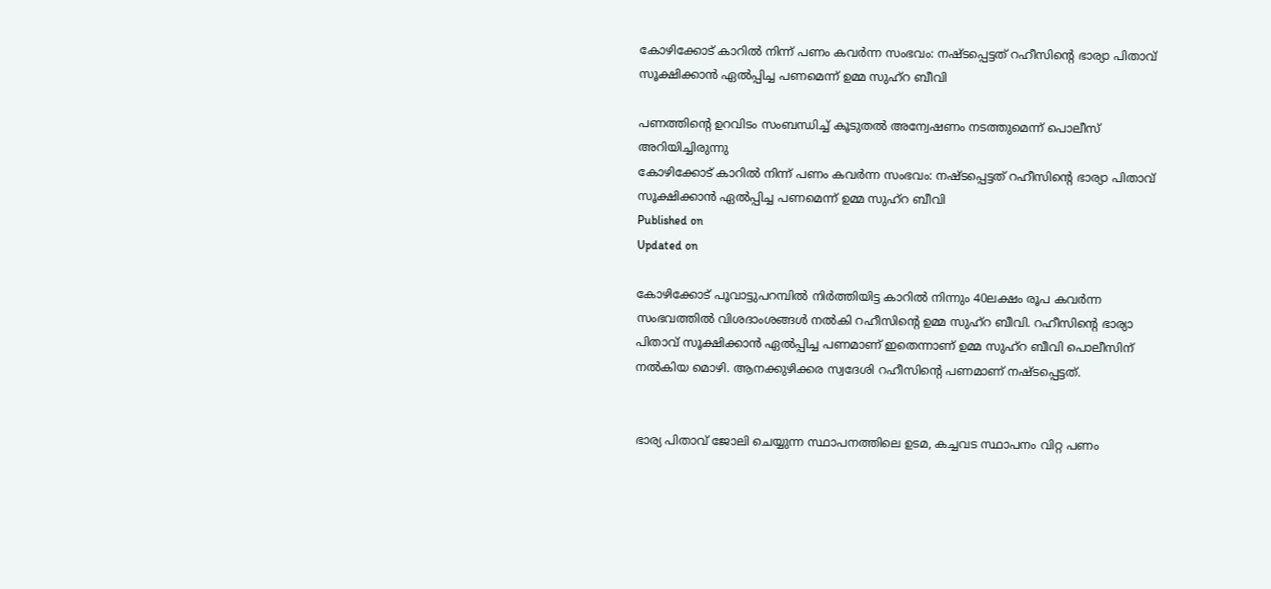കോഴിക്കോട് കാറിൽ നിന്ന് പണം കവർന്ന സംഭവം: നഷ്ടപ്പെട്ടത് റഹീസിൻ്റെ ഭാര്യാ പിതാവ് സൂക്ഷിക്കാൻ ഏൽപ്പിച്ച പണമെന്ന് ഉമ്മ സുഹ്റ ബീവി

പണത്തിന്റെ ഉറവിടം സംബന്ധിച്ച് കൂടുതൽ അന്വേഷണം നടത്തുമെന്ന് പൊലീസ് അറിയിച്ചിരുന്നു
കോഴിക്കോട് കാറിൽ നിന്ന് പണം കവർന്ന സംഭവം: നഷ്ടപ്പെട്ടത് റഹീസിൻ്റെ ഭാര്യാ പിതാവ് സൂക്ഷിക്കാൻ ഏൽപ്പിച്ച പണമെന്ന് ഉമ്മ സുഹ്റ ബീവി
Published on
Updated on

കോഴിക്കോട് പൂവാട്ടുപറമ്പിൽ നിർത്തിയിട്ട കാറിൽ നിന്നും 40ലക്ഷം രൂപ കവർന്ന സംഭവത്തിൽ വിശദാംശങ്ങൾ നൽകി റഹീസിൻ്റെ ഉമ്മ സുഹ്റ ബീവി. റഹീസിൻ്റെ ഭാര്യാ പിതാവ് സൂക്ഷിക്കാൻ ഏൽപ്പിച്ച പണമാണ് ഇതെന്നാണ് ഉമ്മ സുഹ്റ ബീവി പൊലീസിന് നൽകിയ മൊഴി. ആനക്കുഴിക്കര സ്വദേശി റഹീസിന്റെ പണമാണ് നഷ്ടപ്പെട്ടത്.


ഭാര്യ പിതാവ് ജോലി ചെയ്യുന്ന സ്ഥാപനത്തിലെ ഉടമ, കച്ചവട സ്ഥാപനം വിറ്റ പണം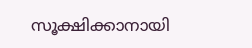സൂക്ഷിക്കാനായി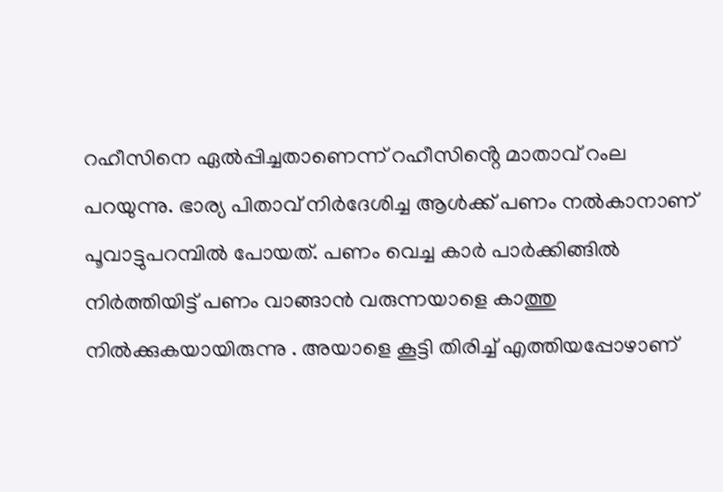റഹീസിനെ ഏൽപ്പിച്ചതാണെന്ന് റഹീസിൻ്റെ മാതാവ് റംല പറയുന്നു. ഭാര്യ പിതാവ് നിർദേശിച്ച ആൾക്ക് പണം നൽകാനാണ് പൂവാട്ടുപറമ്പിൽ പോയത്. പണം വെച്ച കാർ പാർക്കിങ്ങിൽ നിർത്തിയിട്ട് പണം വാങ്ങാൻ വരുന്നയാളെ കാത്തു നിൽക്കുകയായിരുന്നു . അയാളെ കൂട്ടി തിരിച്ച് എത്തിയപ്പോഴാണ്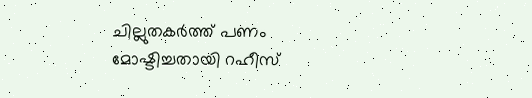ചില്ലുതകർത്ത് പണം മോഷ്ടിച്ചതായി റഹീസ്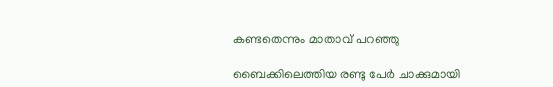കണ്ടതെന്നും മാതാവ് പറഞ്ഞു

ബൈക്കിലെത്തിയ രണ്ടു പേർ ചാക്കുമായി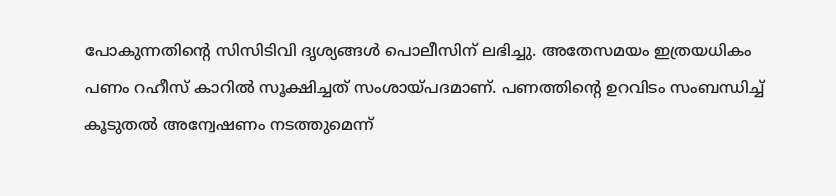പോകുന്നതിൻ്റെ സിസിടിവി ദൃശ്യങ്ങൾ പൊലീസിന് ലഭിച്ചു. അതേസമയം ഇത്രയധികം പണം റഹീസ് കാറിൽ സൂക്ഷിച്ചത് സംശായ്പദമാണ്. പണത്തിന്റെ ഉറവിടം സംബന്ധിച്ച് കൂടുതൽ അന്വേഷണം നടത്തുമെന്ന്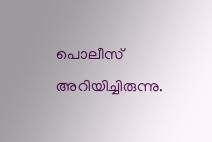പൊലീസ് അറിയിച്ചിരുന്നു.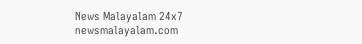News Malayalam 24x7
newsmalayalam.com